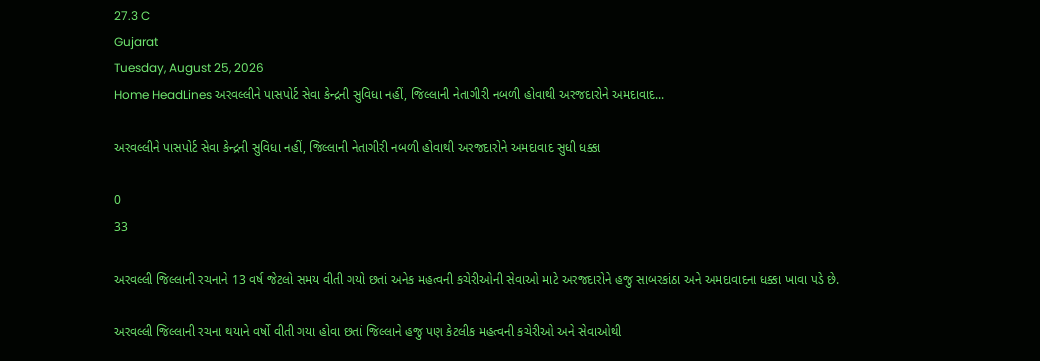27.3 C
Gujarat
Tuesday, August 25, 2026
Home HeadLines અરવલ્લીને પાસપોર્ટ સેવા કેન્દ્રની સુવિધા નહીં, જિલ્લાની નેતાગીરી નબળી હોવાથી અરજદારોને અમદાવાદ...

અરવલ્લીને પાસપોર્ટ સેવા કેન્દ્રની સુવિધા નહીં, જિલ્લાની નેતાગીરી નબળી હોવાથી અરજદારોને અમદાવાદ સુધી ધક્કા

0
33

અરવલ્લી જિલ્લાની રચનાને 13 વર્ષ જેટલો સમય વીતી ગયો છતાં અનેક મહત્વની કચેરીઓની સેવાઓ માટે અરજદારોને હજુ સાબરકાંઠા અને અમદાવાદના ધક્કા ખાવા પડે છે.

અરવલ્લી જિલ્લાની રચના થયાને વર્ષો વીતી ગયા હોવા છતાં જિલ્લાને હજુ પણ કેટલીક મહત્વની કચેરીઓ અને સેવાઓથી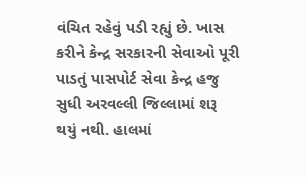વંચિત રહેવું પડી રહ્યું છે. ખાસ કરીને કેન્દ્ર સરકારની સેવાઓ પૂરી પાડતું પાસપોર્ટ સેવા કેન્દ્ર હજુ સુધી અરવલ્લી જિલ્લામાં શરૂ થયું નથી. હાલમાં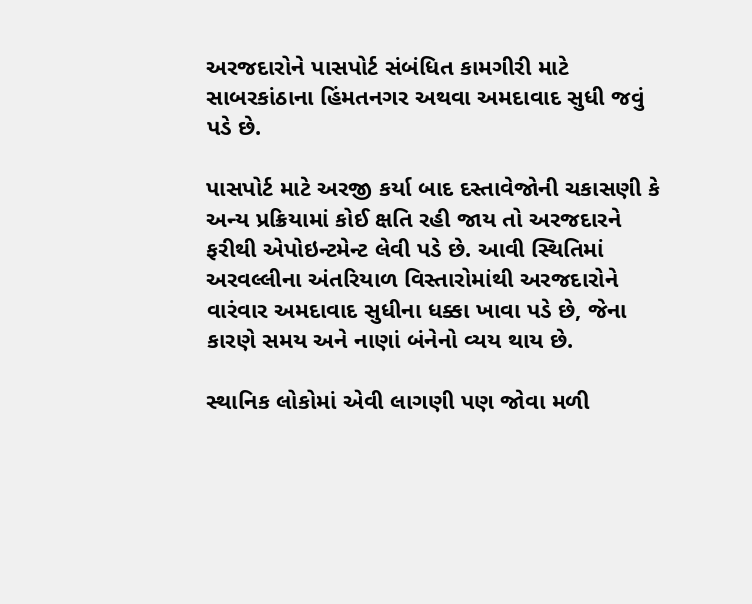અરજદારોને પાસપોર્ટ સંબંધિત કામગીરી માટે સાબરકાંઠાના હિંમતનગર અથવા અમદાવાદ સુધી જવું પડે છે.

પાસપોર્ટ માટે અરજી કર્યા બાદ દસ્તાવેજોની ચકાસણી કે અન્ય પ્રક્રિયામાં કોઈ ક્ષતિ રહી જાય તો અરજદારને ફરીથી એપોઇન્ટમેન્ટ લેવી પડે છે. આવી સ્થિતિમાં અરવલ્લીના અંતરિયાળ વિસ્તારોમાંથી અરજદારોને વારંવાર અમદાવાદ સુધીના ધક્કા ખાવા પડે છે, જેના કારણે સમય અને નાણાં બંનેનો વ્યય થાય છે.

સ્થાનિક લોકોમાં એવી લાગણી પણ જોવા મળી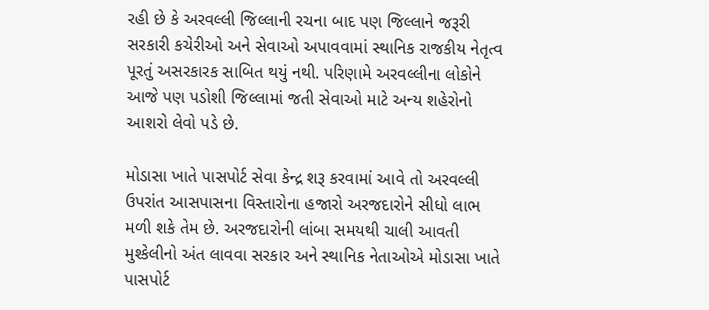રહી છે કે અરવલ્લી જિલ્લાની રચના બાદ પણ જિલ્લાને જરૂરી સરકારી કચેરીઓ અને સેવાઓ અપાવવામાં સ્થાનિક રાજકીય નેતૃત્વ પૂરતું અસરકારક સાબિત થયું નથી. પરિણામે અરવલ્લીના લોકોને આજે પણ પડોશી જિલ્લામાં જતી સેવાઓ માટે અન્ય શહેરોનો આશરો લેવો પડે છે.

મોડાસા ખાતે પાસપોર્ટ સેવા કેન્દ્ર શરૂ કરવામાં આવે તો અરવલ્લી ઉપરાંત આસપાસના વિસ્તારોના હજારો અરજદારોને સીધો લાભ મળી શકે તેમ છે. અરજદારોની લાંબા સમયથી ચાલી આવતી મુશ્કેલીનો અંત લાવવા સરકાર અને સ્થાનિક નેતાઓએ મોડાસા ખાતે પાસપોર્ટ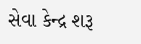સેવા કેન્દ્ર શરૂ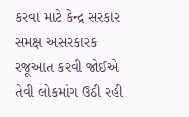કરવા માટે કેન્દ્ર સરકાર સમક્ષ અસરકારક રજૂઆત કરવી જોઈએ તેવી લોકમાંગ ઉઠી રહી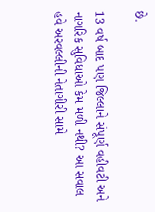છે.

13 વર્ષ બાદ પણ જિલ્લાને સંપૂર્ણ વહીવટી અને નાગરિક સુવિધાઓ કેમ મળી નથી? આ સવાલ હવે અરવલ્લીની નેતાગીરી સામે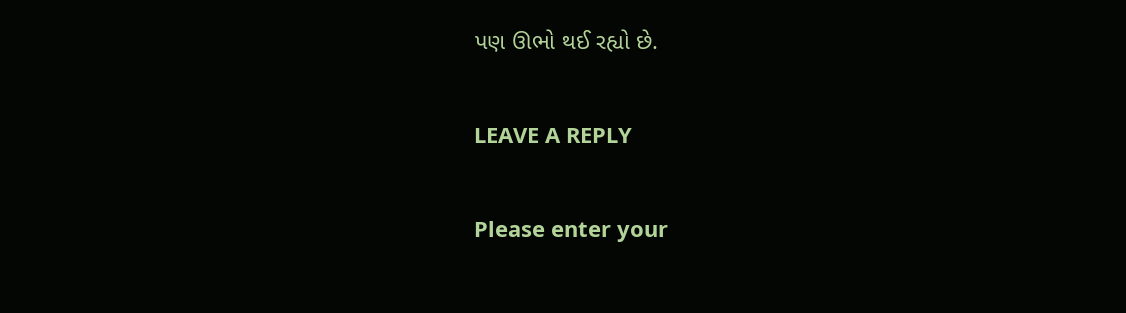પણ ઊભો થઈ રહ્યો છે.

LEAVE A REPLY

Please enter your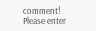comment!
Please enter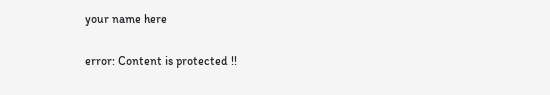your name here

error: Content is protected !!